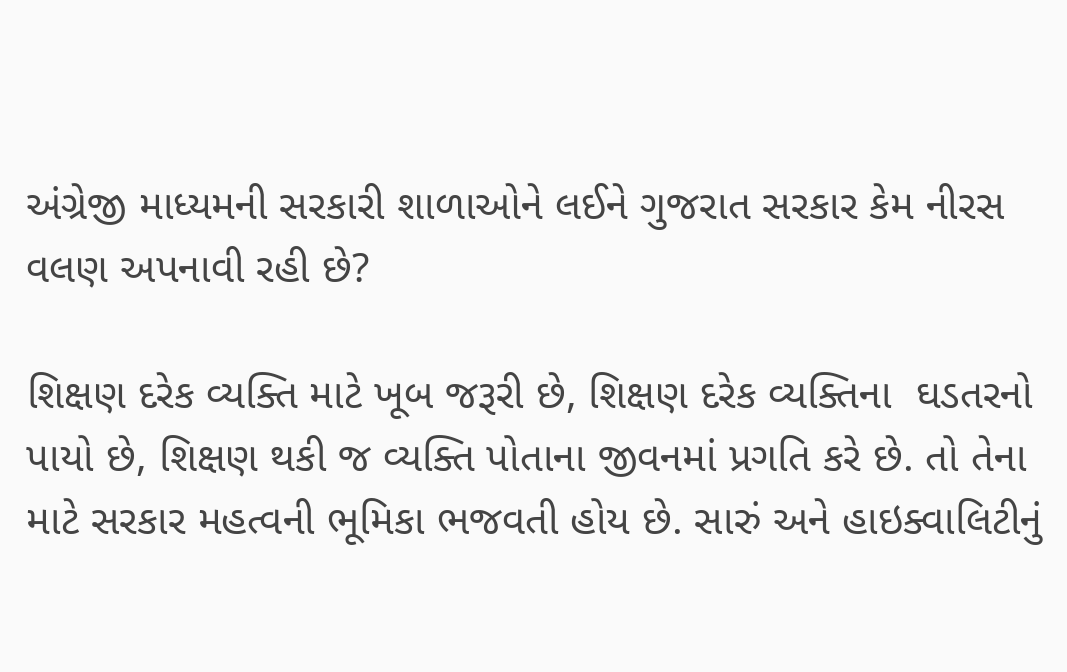અંગ્રેજી માધ્યમની સરકારી શાળાઓને લઈને ગુજરાત સરકાર કેમ નીરસ વલણ અપનાવી રહી છે?

શિક્ષણ દરેક વ્યક્તિ માટે ખૂબ જરૂરી છે, શિક્ષણ દરેક વ્યક્તિના  ઘડતરનો પાયો છે, શિક્ષણ થકી જ વ્યક્તિ પોતાના જીવનમાં પ્રગતિ કરે છે. તો તેના માટે સરકાર મહત્વની ભૂમિકા ભજવતી હોય છે. સારું અને હાઇક્વાલિટીનું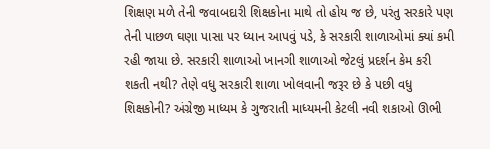શિક્ષણ મળે તેની જવાબદારી શિક્ષકોના માથે તો હોય જ છે, પરંતુ સરકારે પણ તેની પાછળ ઘણા પાસા પર ધ્યાન આપવું પડે, કે સરકારી શાળાઓમાં ક્યાં કમી રહી જાયા છે. સરકારી શાળાઓ ખાનગી શાળાઓ જેટલું પ્રદર્શન કેમ કરી શકતી નથી? તેણે વધુ સરકારી શાળા ખોલવાની જરૂર છે કે પછી વધુ શિક્ષકોની? અંગ્રેજી માધ્યમ કે ગુજરાતી માધ્યમની કેટલી નવી શકાઓ ઊભી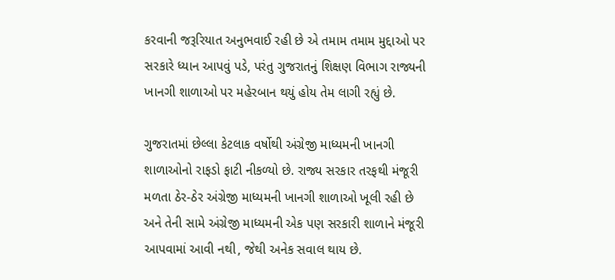કરવાની જરૂરિયાત અનુભવાઈ રહી છે એ તમામ તમામ મુદ્દાઓ પર સરકારે ધ્યાન આપવું પડે, પરંતુ ગુજરાતનું શિક્ષણ વિભાગ રાજ્યની ખાનગી શાળાઓ પર મહેરબાન થયું હોય તેમ લાગી રહ્યું છે.

ગુજરાતમાં છેલ્લા કેટલાક વર્ષોથી અંગ્રેજી માધ્યમની ખાનગી શાળાઓનો રાફડો ફાટી નીકળ્યો છે. રાજ્ય સરકાર તરફથી મંજૂરી મળતા ઠેર-ઠેર અંગ્રેજી માધ્યમની ખાનગી શાળાઓ ખૂલી રહી છે અને તેની સામે અંગ્રેજી માધ્યમની એક પણ સરકારી શાળાને મંજૂરી આપવામાં આવી નથી, જેથી અનેક સવાલ થાય છે.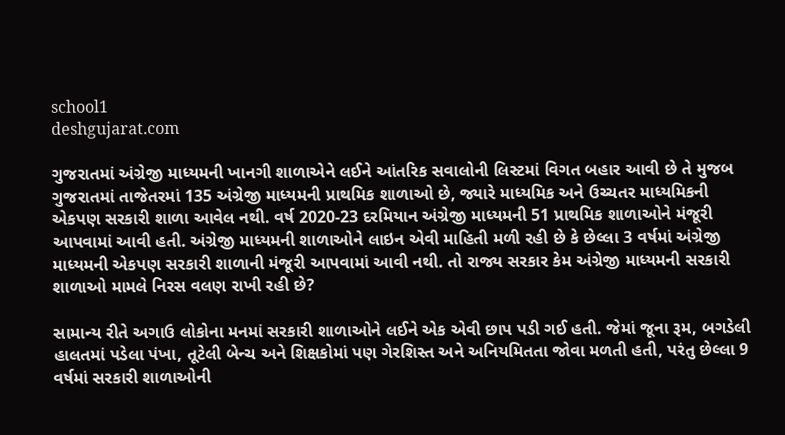school1
deshgujarat.com

ગુજરાતમાં અંગ્રેજી માધ્યમની ખાનગી શાળાએને લઈને આંતરિક સવાલોની લિસ્ટમાં વિગત બહાર આવી છે તે મુજબ ગુજરાતમાં તાજેતરમાં 135 અંગ્રેજી માધ્યમની પ્રાથમિક શાળાઓ છે, જ્યારે માધ્યમિક અને ઉચ્ચતર માધ્યમિકની એકપણ સરકારી શાળા આવેલ નથી. વર્ષ 2020-23 દરમિયાન અંગ્રેજી માધ્યમની 51 પ્રાથમિક શાળાઓને મંજૂરી આપવામાં આવી હતી. અંગ્રેજી માધ્યમની શાળાઓને લાઇન એવી માહિતી મળી રહી છે કે છેલ્લા 3 વર્ષમાં અંગ્રેજી માધ્યમની એકપણ સરકારી શાળાની મંજૂરી આપવામાં આવી નથી. તો રાજ્ય સરકાર કેમ અંગ્રેજી માધ્યમની સરકારી શાળાઓ મામલે નિરસ વલણ રાખી રહી છે?

સામાન્ય રીતે અગાઉ લોકોના મનમાં સરકારી શાળાઓને લઈને એક એવી છાપ પડી ગઈ હતી. જેમાં જૂના રૂમ, બગડેલી હાલતમાં પડેલા પંખા, તૂટેલી બેન્ચ અને શિક્ષકોમાં પણ ગેરશિસ્ત અને અનિયમિતતા જોવા મળતી હતી, પરંતુ છેલ્લા 9 વર્ષમાં સરકારી શાળાઓની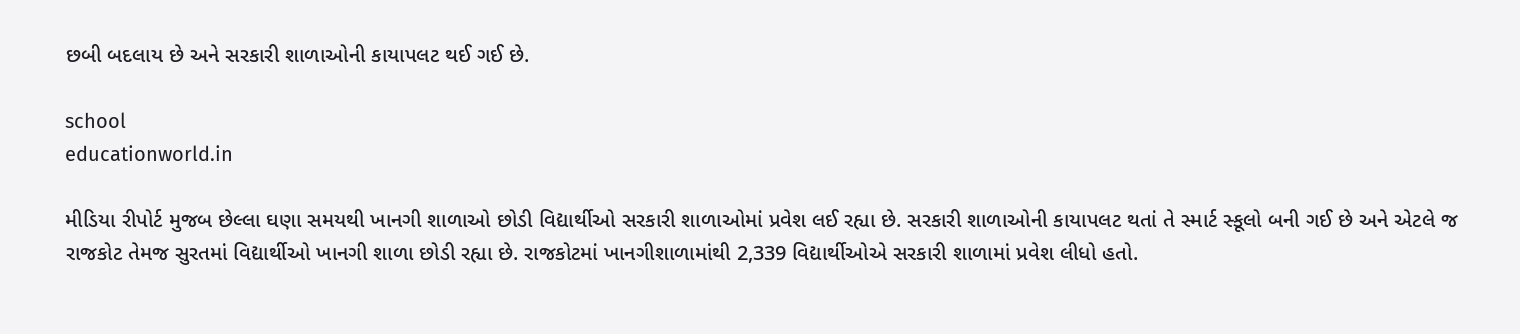છબી બદલાય છે અને સરકારી શાળાઓની કાયાપલટ થઈ ગઈ છે.

school
educationworld.in

મીડિયા રીપોર્ટ મુજબ છેલ્લા ઘણા સમયથી ખાનગી શાળાઓ છોડી વિદ્યાર્થીઓ સરકારી શાળાઓમાં પ્રવેશ લઈ રહ્યા છે. સરકારી શાળાઓની કાયાપલટ થતાં તે સ્માર્ટ સ્કૂલો બની ગઈ છે અને એટલે જ રાજકોટ તેમજ સુરતમાં વિદ્યાર્થીઓ ખાનગી શાળા છોડી રહ્યા છે. રાજકોટમાં ખાનગીશાળામાંથી 2,339 વિદ્યાર્થીઓએ સરકારી શાળામાં પ્રવેશ લીધો હતો.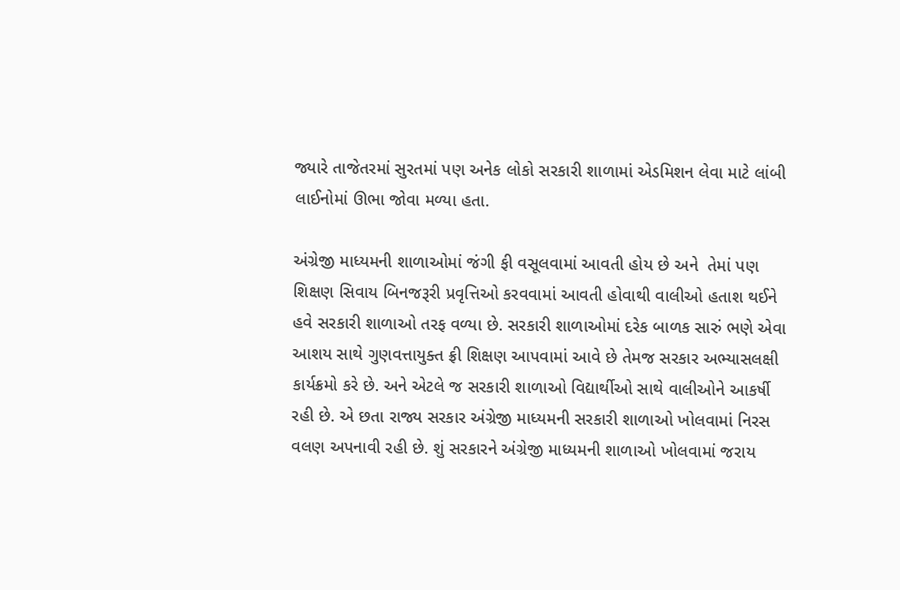જ્યારે તાજેતરમાં સુરતમાં પણ અનેક લોકો સરકારી શાળામાં એડમિશન લેવા માટે લાંબી લાઈનોમાં ઊભા જોવા મળ્યા હતા.

અંગ્રેજી માધ્યમની શાળાઓમાં જંગી ફી વસૂલવામાં આવતી હોય છે અને  તેમાં પણ શિક્ષણ સિવાય બિનજરૂરી પ્રવૃત્તિઓ કરવવામાં આવતી હોવાથી વાલીઓ હતાશ થઈને હવે સરકારી શાળાઓ તરફ વળ્યા છે. સરકારી શાળાઓમાં દરેક બાળક સારું ભણે એવા આશય સાથે ગુણવત્તાયુક્ત ફ્રી શિક્ષણ આપવામાં આવે છે તેમજ સરકાર અભ્યાસલક્ષી કાર્યક્રમો કરે છે. અને એટલે જ સરકારી શાળાઓ વિદ્યાર્થીઓ સાથે વાલીઓને આકર્ષી રહી છે. એ છતા રાજ્ય સરકાર અંગ્રેજી માધ્યમની સરકારી શાળાઓ ખોલવામાં નિરસ વલણ અપનાવી રહી છે. શું સરકારને અંગ્રેજી માધ્યમની શાળાઓ ખોલવામાં જરાય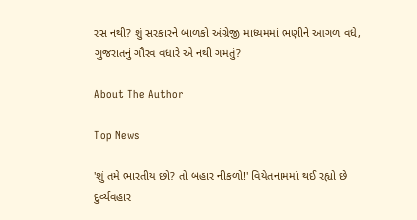રસ નથી? શું સરકારને બાળકો અંગ્રેજી માધ્યમમાં ભણીને આગળ વધે, ગુજરાતનું ગૌરવ વધારે એ નથી ગમતું?

About The Author

Top News

'શું તમે ભારતીય છો? તો બહાર નીકળો!' વિયેતનામમાં થઈ રહ્યો છે દુર્વ્યવહાર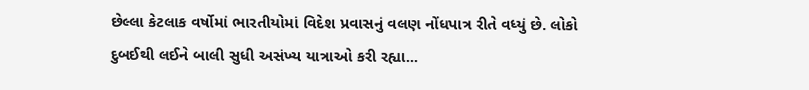છેલ્લા કેટલાક વર્ષોમાં ભારતીયોમાં વિદેશ પ્રવાસનું વલણ નોંધપાત્ર રીતે વધ્યું છે. લોકો દુબઈથી લઈને બાલી સુધી અસંખ્ય યાત્રાઓ કરી રહ્યા...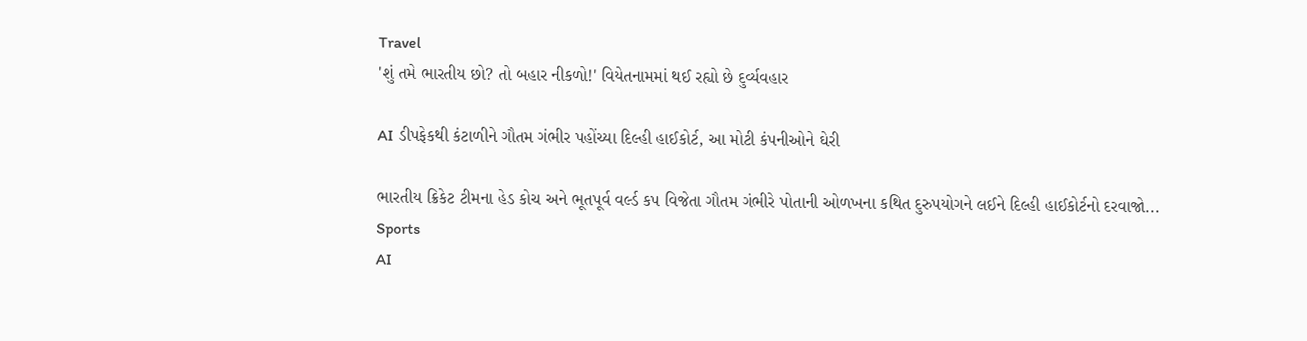Travel
'શું તમે ભારતીય છો? તો બહાર નીકળો!' વિયેતનામમાં થઈ રહ્યો છે દુર્વ્યવહાર

AI ડીપફેકથી કંટાળીને ગૌતમ ગંભીર પહોંચ્યા દિલ્હી હાઈકોર્ટ, આ મોટી કંપનીઓને ઘેરી

ભારતીય ક્રિકેટ ટીમના હેડ કોચ અને ભૂતપૂર્વ વર્લ્ડ કપ વિજેતા ગૌતમ ગંભીરે પોતાની ઓળખના કથિત દુરુપયોગને લઈને દિલ્હી હાઈકોર્ટનો દરવાજો...
Sports
AI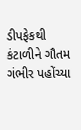ડીપફેકથી કંટાળીને ગૌતમ ગંભીર પહોંચ્યા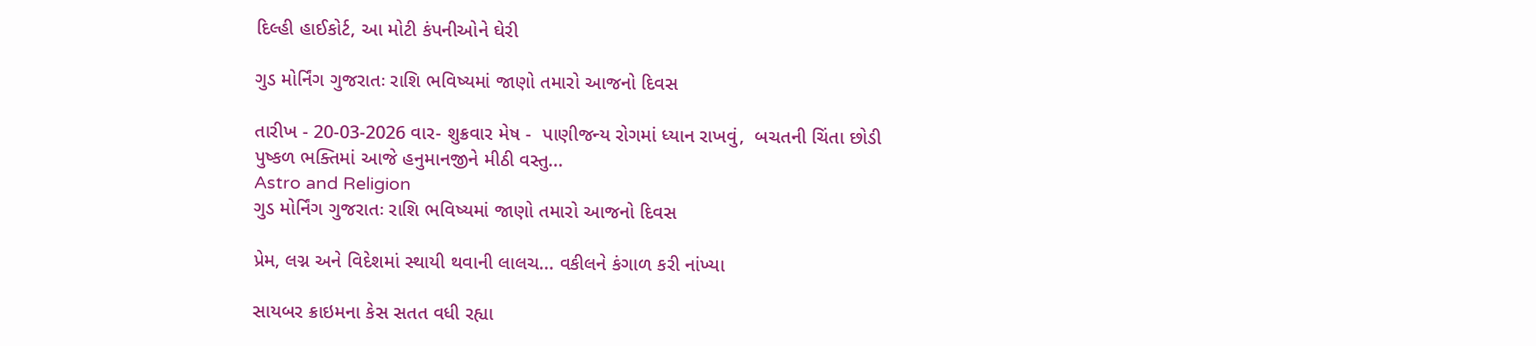દિલ્હી હાઈકોર્ટ, આ મોટી કંપનીઓને ઘેરી

ગુડ મોર્નિંગ ગુજરાતઃ રાશિ ભવિષ્યમાં જાણો તમારો આજનો દિવસ

તારીખ - 20-03-2026 વાર- શુક્રવાર મેષ -  પાણીજન્ય રોગમાં ધ્યાન રાખવું,  બચતની ચિંતા છોડી પુષ્કળ ભક્તિમાં આજે હનુમાનજીને મીઠી વસ્તુ...
Astro and Religion
ગુડ મોર્નિંગ ગુજરાતઃ રાશિ ભવિષ્યમાં જાણો તમારો આજનો દિવસ

પ્રેમ, લગ્ન અને વિદેશમાં સ્થાયી થવાની લાલચ... વકીલને કંગાળ કરી નાંખ્યા

સાયબર ક્રાઇમના કેસ સતત વધી રહ્યા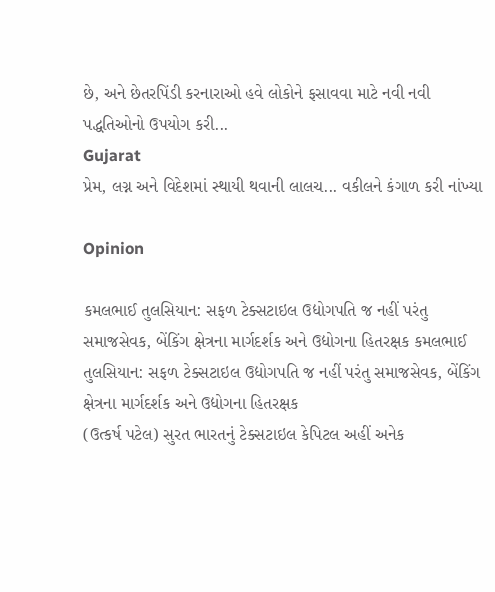છે, અને છેતરપિંડી કરનારાઓ હવે લોકોને ફસાવવા માટે નવી નવી પદ્ધતિઓનો ઉપયોગ કરી...
Gujarat
પ્રેમ, લગ્ન અને વિદેશમાં સ્થાયી થવાની લાલચ... વકીલને કંગાળ કરી નાંખ્યા

Opinion

કમલભાઈ તુલસિયાન: સફળ ટેક્સટાઇલ ઉદ્યોગપતિ જ નહીં પરંતુ સમાજસેવક, બેંકિંગ ક્ષેત્રના માર્ગદર્શક અને ઉદ્યોગના હિતરક્ષક કમલભાઈ તુલસિયાન: સફળ ટેક્સટાઇલ ઉદ્યોગપતિ જ નહીં પરંતુ સમાજસેવક, બેંકિંગ ક્ષેત્રના માર્ગદર્શક અને ઉદ્યોગના હિતરક્ષક
(ઉત્કર્ષ પટેલ) સુરત ભારતનું ટેક્સટાઇલ કેપિટલ અહીં અનેક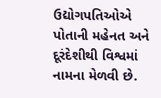ઉદ્યોગપતિઓએ પોતાની મહેનત અને દૂરંદેશીથી વિશ્વમાં નામના મેળવી છે.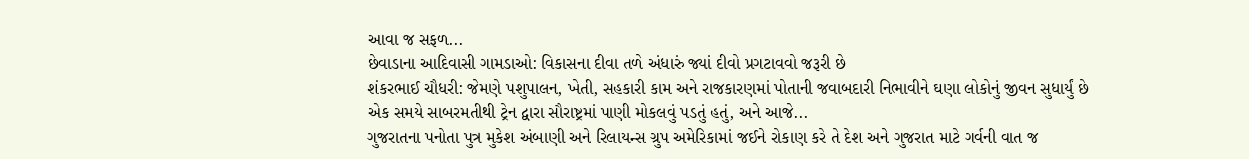આવા જ સફળ...
છેવાડાના આદિવાસી ગામડાઓ: વિકાસના દીવા તળે અંધારું જ્યાં દીવો પ્રગટાવવો જરૂરી છે
શંકરભાઈ ચૌધરી: જેમણે પશુપાલન, ખેતી, સહકારી કામ અને રાજકારણમાં પોતાની જવાબદારી નિભાવીને ઘણા લોકોનું જીવન સુધાર્યું છે
એક સમયે સાબરમતીથી ટ્રેન દ્વારા સૌરાષ્ટ્રમાં પાણી મોકલવું પડતું હતું, અને આજે...
ગુજરાતના પનોતા પુત્ર મુકેશ અંબાણી અને રિલાયન્સ ગ્રુપ અમેરિકામાં જઈને રોકાણ કરે તે દેશ અને ગુજરાત માટે ગર્વની વાત જ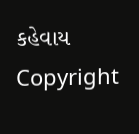કહેવાય
Copyright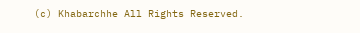(c) Khabarchhe All Rights Reserved.